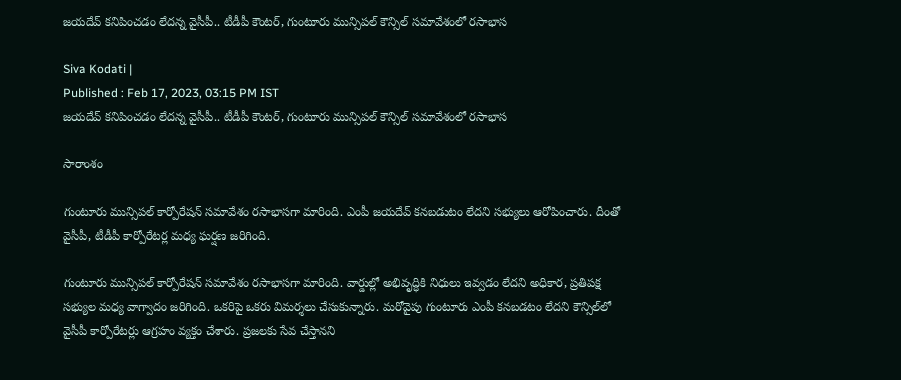జయదేవ్ కనిపించడం లేదన్న వైసీపీ.. టీడీపీ కౌంటర్, గుంటూరు మున్సిపల్ కౌన్సిల్ సమావేశంలో రసాభాస

Siva Kodati |
Published : Feb 17, 2023, 03:15 PM IST
జయదేవ్ కనిపించడం లేదన్న వైసీపీ.. టీడీపీ కౌంటర్, గుంటూరు మున్సిపల్ కౌన్సిల్ సమావేశంలో రసాభాస

సారాంశం

గుంటూరు మున్సిపల్ కార్పోరేషన్ సమావేశం రసాభాసగా మారింది. ఎంపీ జయదేవ్ కనబడుటం లేదని సభ్యులు ఆరోపించారు. దీంతో వైసీపీ, టీడీపీ కార్పోరేటర్ల మధ్య ఘర్షణ జరిగింది.

గుంటూరు మున్సిపల్ కార్పోరేషన్ సమావేశం రసాభాసగా మారింది. వార్డుల్లో అభివృద్ధికి నిధులు ఇవ్వడం లేదని అధికార, ప్రతిపక్ష సభ్యుల మధ్య వాగ్వాదం జరిగింది. ఒకరిపై ఒకరు విమర్శలు చేసుకున్నారు. మరోవైపు గుంటూరు ఎంపీ కనబడటం లేదని కౌన్సిల్‌లో వైసీపీ కార్పోరేటర్లు ఆగ్రహం వ్యక్తం చేశారు. ప్రజలకు సేవ చేస్తానని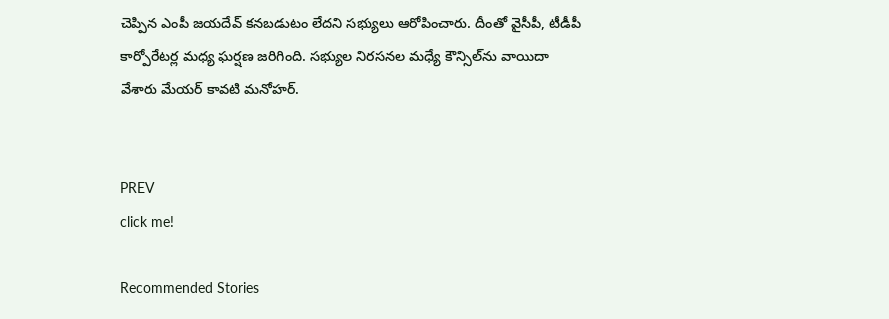చెప్పిన ఎంపీ జయదేవ్ కనబడుటం లేదని సభ్యులు ఆరోపించారు. దీంతో వైసీపీ, టీడీపీ కార్పోరేటర్ల మధ్య ఘర్షణ జరిగింది. సభ్యుల నిరసనల మధ్యే కౌన్సిల్‌ను వాయిదా వేశారు మేయర్ కావటి మనోహర్.


PREV
click me!

Recommended Stories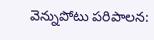వెన్నుపోటు పరిపాలన: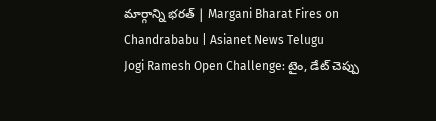మార్గాన్ని భరత్ | Margani Bharat Fires on Chandrababu | Asianet News Telugu
Jogi Ramesh Open Challenge: టైం, డేట్ చెప్పు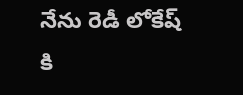నేను రెడీ లోకేష్ కి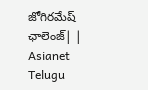జోగిరమేష్ ఛాలెంజ్| | Asianet Telugu